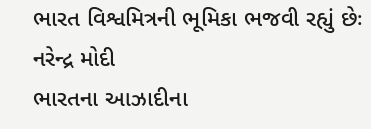ભારત વિશ્વમિત્રની ભૂમિકા ભજવી રહ્યું છેઃ નરેન્દ્ર મોદી
ભારતના આઝાદીના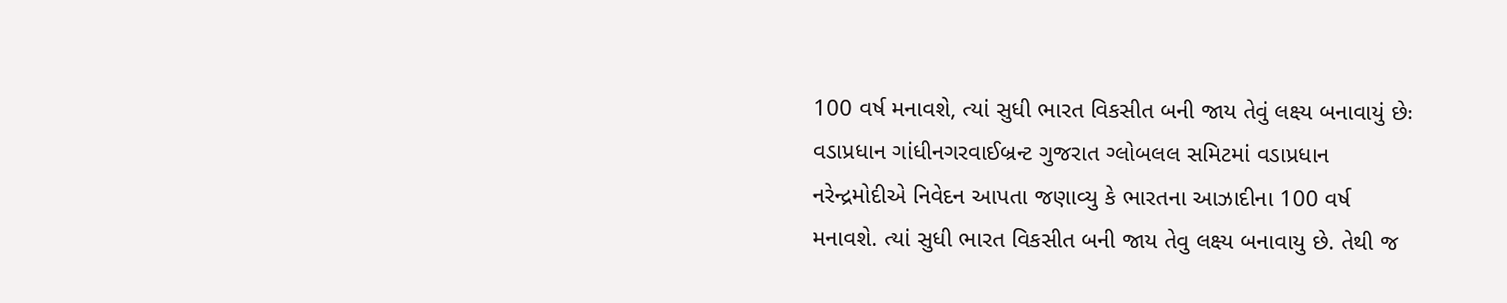100 વર્ષ મનાવશે, ત્યાં સુધી ભારત વિકસીત બની જાય તેવું લક્ષ્ય બનાવાયું છેઃ વડાપ્રધાન ગાંધીનગરવાઈબ્રન્ટ ગુજરાત ગ્લોબલલ સમિટમાં વડાપ્રધાન નરેન્દ્રમોદીએ નિવેદન આપતા જણાવ્યુ કે ભારતના આઝાદીના 100 વર્ષ મનાવશે. ત્યાં સુધી ભારત વિકસીત બની જાય તેવુ લક્ષ્ય બનાવાયુ છે. તેથી જ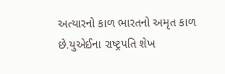અત્યારનો કાળ ભારતનો અમૃત કાળ છે.યુએઈના રાષ્ટ્રપતિ શેખ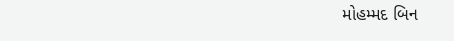મોહમ્મદ બિન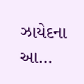ઝાયેદના આ…